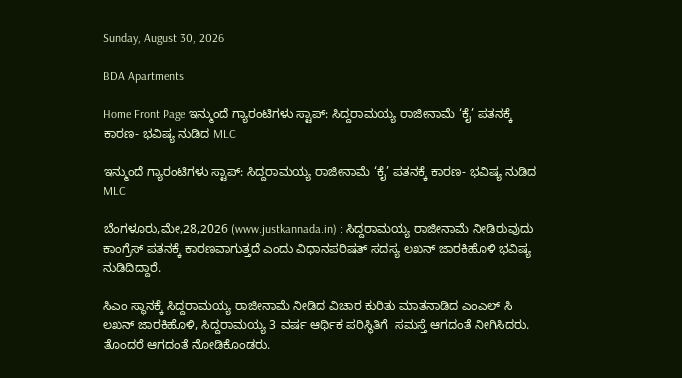Sunday, August 30, 2026

BDA Apartments

Home Front Page ಇನ್ಮುಂದೆ ಗ್ಯಾರಂಟಿಗಳು ಸ್ಟಾಪ್: ಸಿದ್ದರಾಮಯ್ಯ ರಾಜೀನಾಮೆ ‘ಕೈ’ ಪತನಕ್ಕೆ ಕಾರಣ- ಭವಿಷ್ಯ ನುಡಿದ MLC

ಇನ್ಮುಂದೆ ಗ್ಯಾರಂಟಿಗಳು ಸ್ಟಾಪ್: ಸಿದ್ದರಾಮಯ್ಯ ರಾಜೀನಾಮೆ ‘ಕೈ’ ಪತನಕ್ಕೆ ಕಾರಣ- ಭವಿಷ್ಯ ನುಡಿದ MLC

ಬೆಂಗಳೂರು,ಮೇ,28,2026 (www.justkannada.in) : ಸಿದ್ದರಾಮಯ್ಯ ರಾಜೀನಾಮೆ ನೀಡಿರುವುದು ಕಾಂಗ್ರೆಸ್ ಪತನಕ್ಕೆ ಕಾರಣವಾಗುತ್ತದೆ ಎಂದು ವಿಧಾನಪರಿಷತ್ ಸದಸ್ಯ ಲಖನ್ ಜಾರಕಿಹೊಳಿ ಭವಿಷ್ಯ ನುಡಿದಿದ್ದಾರೆ.

ಸಿಎಂ ಸ್ಥಾನಕ್ಕೆ ಸಿದ್ದರಾಮಯ್ಯ ರಾಜೀನಾಮೆ ನೀಡಿದ ವಿಚಾರ ಕುರಿತು ಮಾತನಾಡಿದ ಎಂಎಲ್ ಸಿ ಲಖನ್ ಜಾರಕಿಹೊಳಿ, ಸಿದ್ದರಾಮಯ್ಯ 3 ವರ್ಷ ಆರ್ಥಿಕ ಪರಿಸ್ಥಿತಿಗೆ  ಸಮಸ್ತೆ ಆಗದಂತೆ ನೀಗಿಸಿದರು. ತೊಂದರೆ ಆಗದಂತೆ ನೋಡಿಕೊಂಡರು.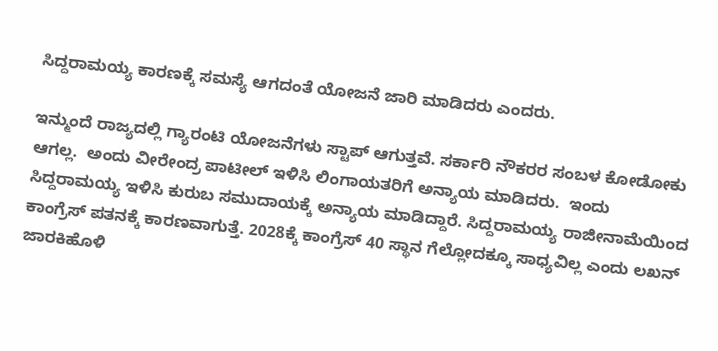ಸಿದ್ದರಾಮಯ್ಯ ಕಾರಣಕ್ಕೆ ಸಮಸ್ಯೆ ಆಗದಂತೆ ಯೋಜನೆ ಜಾರಿ ಮಾಡಿದರು ಎಂದರು.

ಇನ್ಮುಂದೆ ರಾಜ್ಯದಲ್ಲಿ ಗ್ಯಾರಂಟಿ ಯೋಜನೆಗಳು ಸ್ಟಾಪ್ ಆಗುತ್ತವೆ. ಸರ್ಕಾರಿ ನೌಕರರ ಸಂಬಳ ಕೋಡೋಕು ಆಗಲ್ಲ.  ಅಂದು ವೀರೇಂದ್ರ ಪಾಟೀಲ್ ಇಳಿಸಿ ಲಿಂಗಾಯತರಿಗೆ ಅನ್ಯಾಯ ಮಾಡಿದರು.  ಇಂದು ಸಿದ್ದರಾಮಯ್ಯ ಇಳಿಸಿ ಕುರುಬ ಸಮುದಾಯಕ್ಕೆ ಅನ್ಯಾಯ ಮಾಡಿದ್ದಾರೆ. ಸಿದ್ದರಾಮಯ್ಯ ರಾಜೀನಾಮೆಯಿಂದ ಕಾಂಗ್ರೆಸ್ ಪತನಕ್ಕೆ ಕಾರಣವಾಗುತ್ತೆ. 2028ಕ್ಕೆ ಕಾಂಗ್ರೆಸ್ 40 ಸ್ಥಾನ ಗೆಲ್ಲೋದಕ್ಕೂ ಸಾಧ್ಯವಿಲ್ಲ ಎಂದು ಲಖನ್ ಜಾರಕಿಹೊಳಿ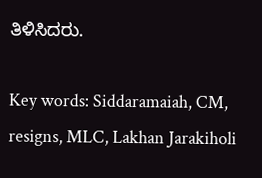ತಿಳಿಸಿದರು.

Key words: Siddaramaiah, CM,  resigns, MLC, Lakhan Jarakiholi